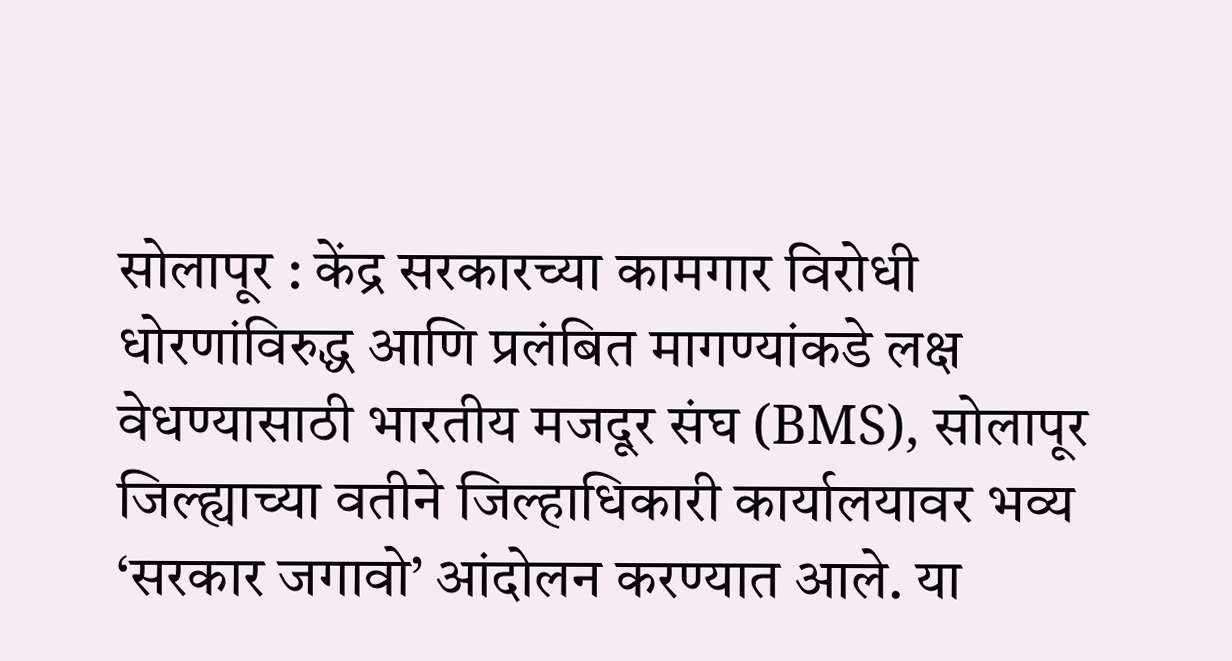सोलापूर : केंद्र सरकारच्या कामगार विरोधी धोरणांविरुद्ध आणि प्रलंबित मागण्यांकडे लक्ष वेधण्यासाठी भारतीय मजदूर संघ (BMS), सोलापूर जिल्ह्याच्या वतीने जिल्हाधिकारी कार्यालयावर भव्य ‘सरकार जगावो’ आंदोलन करण्यात आले. या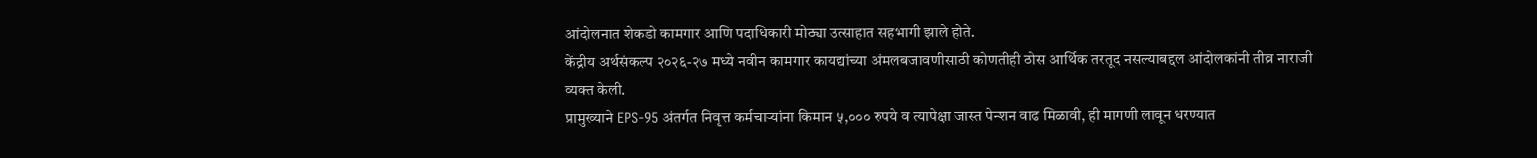आंदोलनात शेकडो कामगार आणि पदाधिकारी मोठ्या उत्साहात सहभागी झाले होते.
केंद्रीय अर्थसंकल्प २०२६-२७ मध्ये नवीन कामगार कायद्यांच्या अंमलबजावणीसाठी कोणतीही ठोस आर्थिक तरतूद नसल्याबद्दल आंदोलकांनी तीव्र नाराजी व्यक्त केली.
प्रामुख्याने EPS-95 अंतर्गत निवृत्त कर्मचाऱ्यांना किमान ५,००० रुपये व त्यापेक्षा जास्त पेन्शन वाढ मिळावी, ही मागणी लावून धरण्यात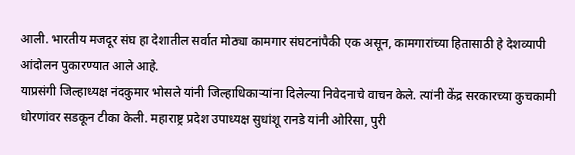आली. भारतीय मजदूर संघ हा देशातील सर्वात मोठ्या कामगार संघटनांपैकी एक असून, कामगारांच्या हितासाठी हे देशव्यापी आंदोलन पुकारण्यात आले आहे.
याप्रसंगी जिल्हाध्यक्ष नंदकुमार भोसले यांनी जिल्हाधिकाऱ्यांना दिलेल्या निवेदनाचे वाचन केले. त्यांनी केंद्र सरकारच्या कुचकामी धोरणांवर सडकून टीका केली. महाराष्ट्र प्रदेश उपाध्यक्ष सुधांशू रानडे यांनी ओरिसा, पुरी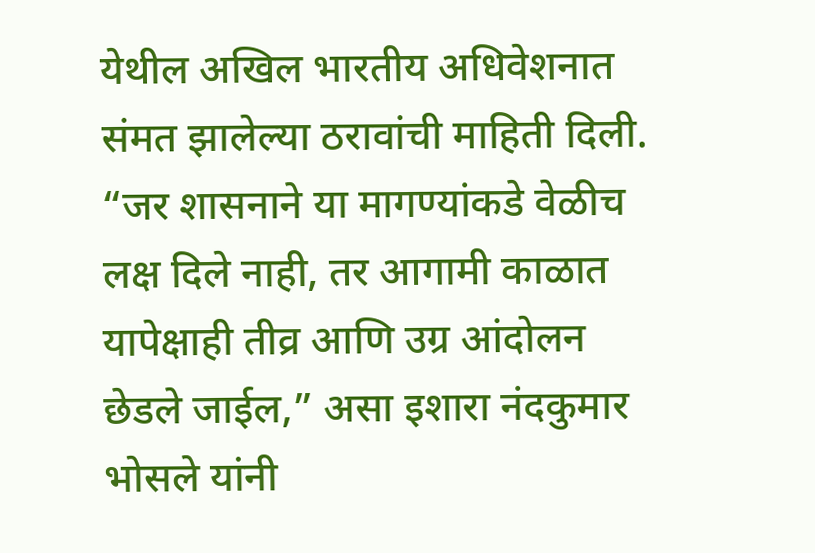येथील अखिल भारतीय अधिवेशनात संमत झालेल्या ठरावांची माहिती दिली.
“जर शासनाने या मागण्यांकडे वेळीच लक्ष दिले नाही, तर आगामी काळात यापेक्षाही तीव्र आणि उग्र आंदोलन छेडले जाईल,” असा इशारा नंदकुमार भोसले यांनी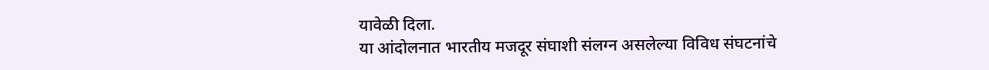यावेळी दिला.
या आंदोलनात भारतीय मजदूर संघाशी संलग्न असलेल्या विविध संघटनांचे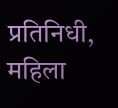प्रतिनिधी, महिला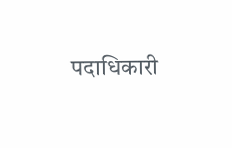पदाधिकारी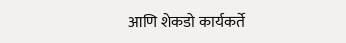आणि शेकडो कार्यकर्ते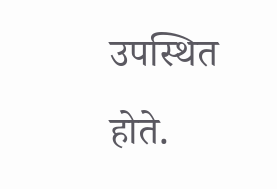उपस्थित होते.